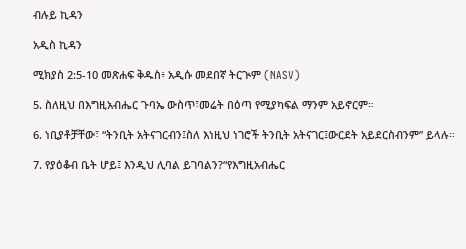ብሉይ ኪዳን

አዲስ ኪዳን

ሚክያስ 2:5-10 መጽሐፍ ቅዱስ፥ አዲሱ መደበኛ ትርጒም (NASV)

5. ስለዚህ በእግዚአብሔር ጉባኤ ውስጥ፣መሬት በዕጣ የሚያካፍል ማንም አይኖርም።

6. ነቢያቶቻቸው፣ “ትንቢት አትናገርብን፤ስለ እነዚህ ነገሮች ትንቢት አትናገር፤ውርደት አይደርስብንም” ይላሉ።

7. የያዕቆብ ቤት ሆይ፤ እንዲህ ሊባል ይገባልን?“የእግዚአብሔር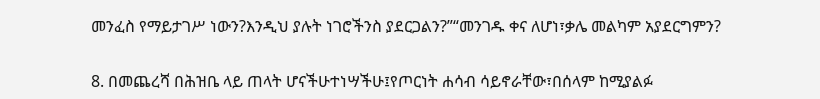መንፈስ የማይታገሥ ነውን?እንዲህ ያሉት ነገሮችንስ ያደርጋልን?”“መንገዱ ቀና ለሆነ፣ቃሌ መልካም አያደርግምን?

8. በመጨረሻ በሕዝቤ ላይ ጠላት ሆናችሁተነሣችሁ፤የጦርነት ሐሳብ ሳይኖራቸው፣በሰላም ከሚያልፉ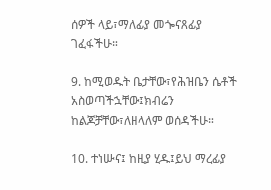ሰዎች ላይ፣ማለፊያ መጐናጸፊያ ገፈፋችሁ።

9. ከሚወዱት ቤታቸው፣የሕዝቤን ሴቶች አስወጣችኋቸው፤ክብሬን ከልጆቻቸው፣ለዘላለም ወሰዳችሁ።

10. ተነሡና፤ ከዚያ ሂዱ፤ይህ ማረፊያ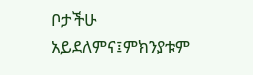ቦታችሁ አይደለምና፤ምክንያቱም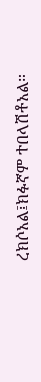ረክሶአል፤ክፉኛም ተበላሽቶአል።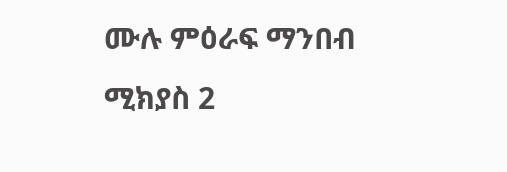ሙሉ ምዕራፍ ማንበብ ሚክያስ 2